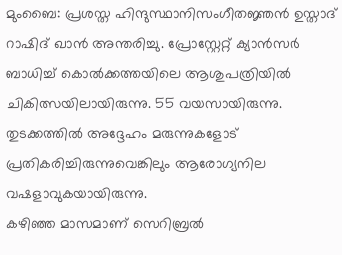മുംബൈ: പ്രശസ്ത ഹിന്ദുസ്ഥാനിസംഗീതജ്ഞൻ ഉസ്താദ് റാഷിദ് ഖാൻ അന്തരിച്ചു. പ്രോസ്റ്റേറ്റ് ക്യാൻസർ ബാധിച്ച് കൊൽക്കത്തയിലെ ആശുപത്രിയിൽ ചികിത്സയിലായിരുന്നു. 55 വയസായിരുന്നു. തുടക്കത്തിൽ അദ്ദേഹം മരുന്നുകളോട് പ്രതികരിച്ചിരുന്നുവെങ്കിലും ആരോഗ്യനില വഷളാവുകയായിരുന്നു.
കഴിഞ്ഞ മാസമാണ് സെറിബ്രൽ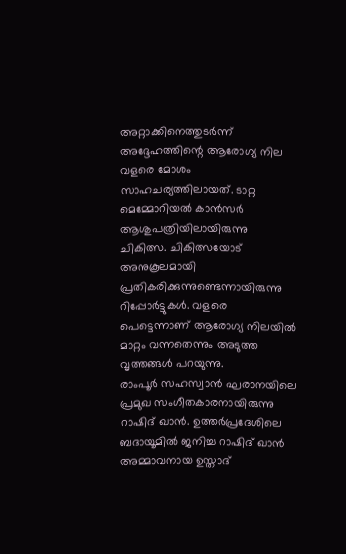അറ്റാക്കിനെത്തുടർന്ന് അദ്ദേഹത്തിന്റെ ആരോഗ്യ നില വളരെ മോശം സാഹചര്യത്തിലായത്. ടാറ്റ മെമ്മോറിയൽ കാൻസർ ആശുപത്രിയിലായിരുന്നു ചികിത്സ. ചികിത്സയോട് അനുകൂലമായി പ്രതികരിക്കുന്നുണ്ടെന്നായിരുന്നു റിപ്പോർട്ടുകൾ. വളരെ പെട്ടെന്നാണ് ആരോഗ്യ നിലയിൽ മാറ്റം വന്നതെന്നും അടുത്ത വൃത്തങ്ങൾ പറയുന്നു.
രാംപൂർ സഹസ്വാൻ ഘരാനയിലെ പ്രമുഖ സംഗീതകാരനായിരുന്നു റാഷിദ് ഖാൻ. ഉത്തർപ്രദേശിലെ ബദായൂമിൽ ജനിച്ച റാഷിദ് ഖാൻ അമ്മാവനായ ഉസ്താദ്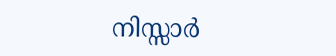നിസ്സാർ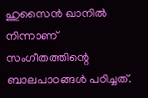ഹുസൈൻ ഖാനിൽ നിന്നാണ് സംഗീതത്തിന്റെ ബാലപാഠങ്ങൾ പഠിച്ചത്.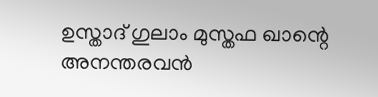ഉസ്താദ് ഗുലാം മുസ്തഫ ഖാന്റെ അനന്തരവൻ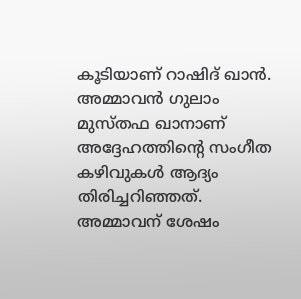കൂടിയാണ് റാഷിദ് ഖാൻ. അമ്മാവൻ ഗുലാം മുസ്തഫ ഖാനാണ് അദ്ദേഹത്തിന്റെ സംഗീത കഴിവുകൾ ആദ്യം തിരിച്ചറിഞ്ഞത്. അമ്മാവന് ശേഷം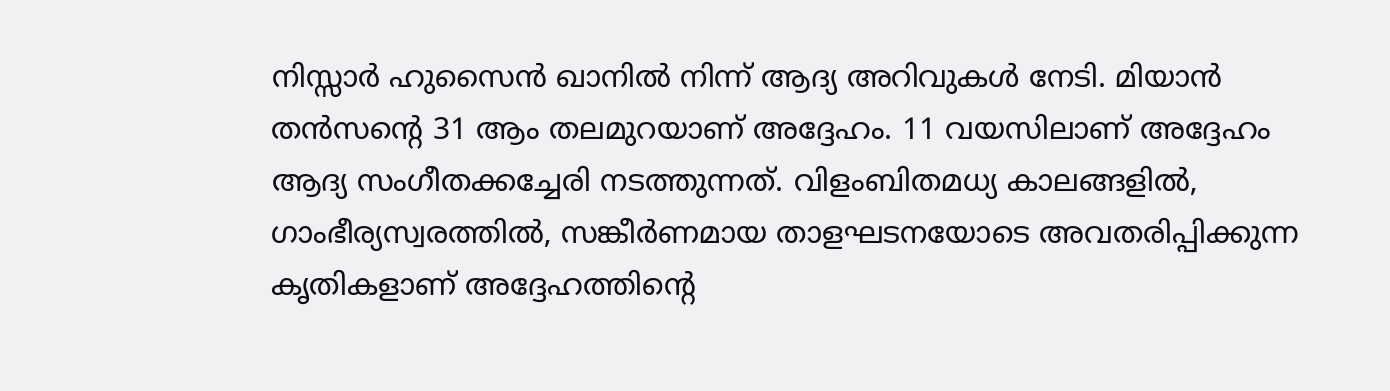നിസ്സാർ ഹുസൈൻ ഖാനിൽ നിന്ന് ആദ്യ അറിവുകൾ നേടി. മിയാൻ തൻസൻ്റെ 31 ആം തലമുറയാണ് അദ്ദേഹം. 11 വയസിലാണ് അദ്ദേഹം ആദ്യ സംഗീതക്കച്ചേരി നടത്തുന്നത്. വിളംബിതമധ്യ കാലങ്ങളിൽ, ഗാംഭീര്യസ്വരത്തിൽ, സങ്കീർണമായ താളഘടനയോടെ അവതരിപ്പിക്കുന്ന കൃതികളാണ് അദ്ദേഹത്തിന്റെ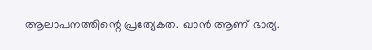ആലാപനത്തിന്റെ പ്രത്യേകത. ഖാൻ ആണ് ഭാര്യ.